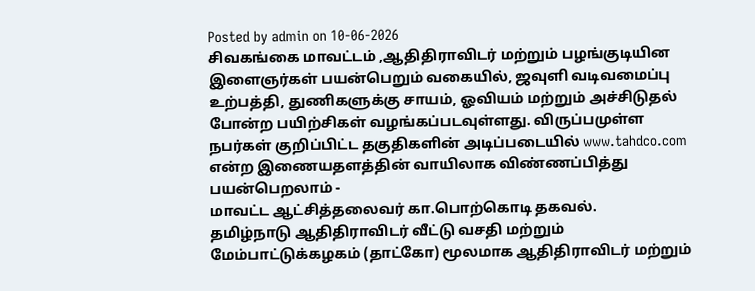Posted by admin on 10-06-2026
சிவகங்கை மாவட்டம் ,ஆதிதிராவிடர் மற்றும் பழங்குடியின இளைஞர்கள் பயன்பெறும் வகையில், ஜவுளி வடிவமைப்பு உற்பத்தி, துணிகளுக்கு சாயம், ஓவியம் மற்றும் அச்சிடுதல் போன்ற பயிற்சிகள் வழங்கப்படவுள்ளது. விருப்பமுள்ள நபர்கள் குறிப்பிட்ட தகுதிகளின் அடிப்படையில் www.tahdco.com என்ற இணையதளத்தின் வாயிலாக விண்ணப்பித்து பயன்பெறலாம் -
மாவட்ட ஆட்சித்தலைவர் கா.பொற்கொடி தகவல்.
தமிழ்நாடு ஆதிதிராவிடர் வீட்டு வசதி மற்றும் மேம்பாட்டுக்கழகம் (தாட்கோ) மூலமாக ஆதிதிராவிடர் மற்றும்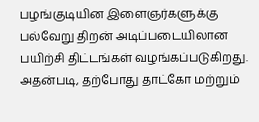பழங்குடியின இளைஞர்களுக்கு பல்வேறு திறன் அடிப்படையிலான பயிற்சி திட்டங்கள் வழங்கப்படுகிறது.
அதன்படி, தற்போது தாட்கோ மற்றும்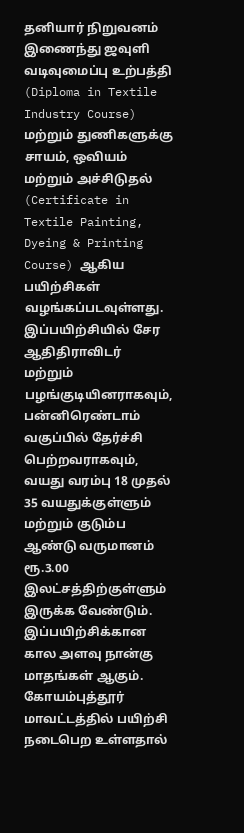தனியார் நிறுவனம் இணைந்து ஜவுளி வடிவுமைப்பு உற்பத்தி (Diploma in Textile Industry Course) மற்றும் துணிகளுக்கு சாயம், ஒவியம் மற்றும் அச்சிடுதல் (Certificate in Textile Painting, Dyeing & Printing Course) ஆகிய பயிற்சிகள் வழங்கப்படவுள்ளது.
இப்பயிற்சியில் சேர ஆதிதிராவிடர் மற்றும் பழங்குடியினராகவும், பன்னிரெண்டாம் வகுப்பில் தேர்ச்சி பெற்றவராகவும், வயது வரம்பு 18 முதல் 35 வயதுக்குள்ளும் மற்றும் குடும்ப ஆண்டு வருமானம் ரூ.3.00 இலட்சத்திற்குள்ளும் இருக்க வேண்டும். இப்பயிற்சிக்கான கால அளவு நான்கு மாதங்கள் ஆகும். கோயம்புத்தூர் மாவட்டத்தில் பயிற்சி நடைபெற உள்ளதால்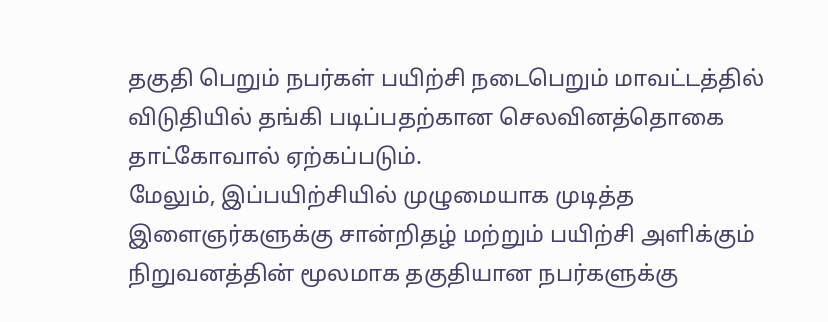தகுதி பெறும் நபர்கள் பயிற்சி நடைபெறும் மாவட்டத்தில் விடுதியில் தங்கி படிப்பதற்கான செலவினத்தொகை தாட்கோவால் ஏற்கப்படும்.
மேலும், இப்பயிற்சியில் முழுமையாக முடித்த இளைஞர்களுக்கு சான்றிதழ் மற்றும் பயிற்சி அளிக்கும் நிறுவனத்தின் மூலமாக தகுதியான நபர்களுக்கு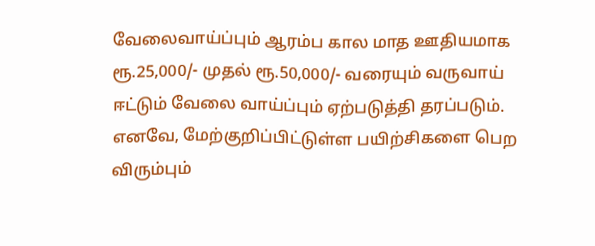வேலைவாய்ப்பும் ஆரம்ப கால மாத ஊதியமாக ரூ.25,000/- முதல் ரூ.50,000/- வரையும் வருவாய் ஈட்டும் வேலை வாய்ப்பும் ஏற்படுத்தி தரப்படும்.
எனவே, மேற்குறிப்பிட்டுள்ள பயிற்சிகளை பெற விரும்பும்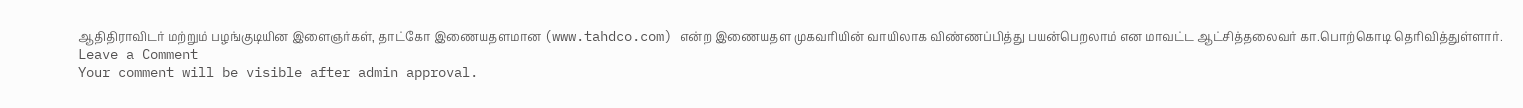ஆதிதிராவிடர் மற்றும் பழங்குடியின இளைஞர்கள், தாட்கோ இணையதளமான (www.tahdco.com) என்ற இணையதள முகவரியின் வாயிலாக விண்ணப்பித்து பயன்பெறலாம் என மாவட்ட ஆட்சித்தலைவர் கா.பொற்கொடி தெரிவித்துள்ளார்.
Leave a Comment
Your comment will be visible after admin approval.